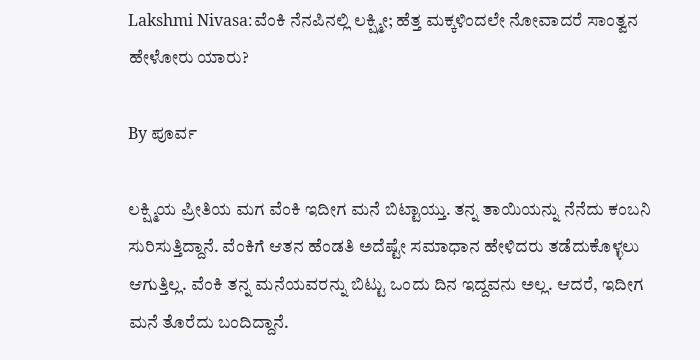Lakshmi Nivasa:ವೆಂಕಿ ನೆನಪಿನಲ್ಲಿ ಲಕ್ಷ್ಮೀ; ಹೆತ್ತ ಮಕ್ಕಳಿಂದಲೇ ನೋವಾದರೆ ಸಾಂತ್ವನ ಹೇಳೋರು ಯಾರು?

By ಪೂರ್ವ

ಲಕ್ಷ್ಮಿಯ ಪ್ರೀತಿಯ ಮಗ ವೆಂಕಿ ಇದೀಗ ಮನೆ ಬಿಟ್ಟಾಯ್ತು. ತನ್ನ ತಾಯಿಯನ್ನು ನೆನೆದು ಕಂಬನಿ ಸುರಿಸುತ್ತಿದ್ದಾನೆ. ವೆಂಕಿಗೆ ಆತನ ಹೆಂಡತಿ ಅದೆಷ್ಟೇ ಸಮಾಧಾನ ಹೇಳಿದರು ತಡೆದುಕೊಳ್ಳಲು ಆಗುತ್ತಿಲ್ಲ. ವೆಂಕಿ ತನ್ನ ಮನೆಯವರನ್ನು ಬಿಟ್ಟು ಒಂದು ದಿನ ಇದ್ದವನು ಅಲ್ಲ. ಆದರೆ, ಇದೀಗ ಮನೆ ತೊರೆದು ಬಂದಿದ್ದಾನೆ.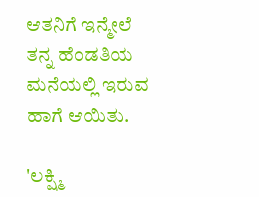ಆತನಿಗೆ ಇನ್ಮೇಲೆ ತನ್ನ ಹೆಂಡತಿಯ ಮನೆಯಲ್ಲಿ ಇರುವ ಹಾಗೆ ಆಯಿತು.

'ಲಕ್ಷ್ಮಿ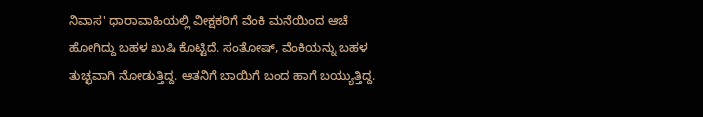ನಿವಾಸ' ಧಾರಾವಾಹಿಯಲ್ಲಿ ವೀಕ್ಷಕರಿಗೆ ವೆಂಕಿ ಮನೆಯಿಂದ ಆಚೆ ಹೋಗಿದ್ದು ಬಹಳ ಖುಷಿ ಕೊಟ್ಟಿದೆ. ಸಂತೋಷ್, ವೆಂಕಿಯನ್ನು ಬಹಳ ತುಚ್ಛವಾಗಿ ನೋಡುತ್ತಿದ್ದ. ಆತನಿಗೆ ಬಾಯಿಗೆ ಬಂದ ಹಾಗೆ ಬಯ್ಯುತ್ತಿದ್ದ.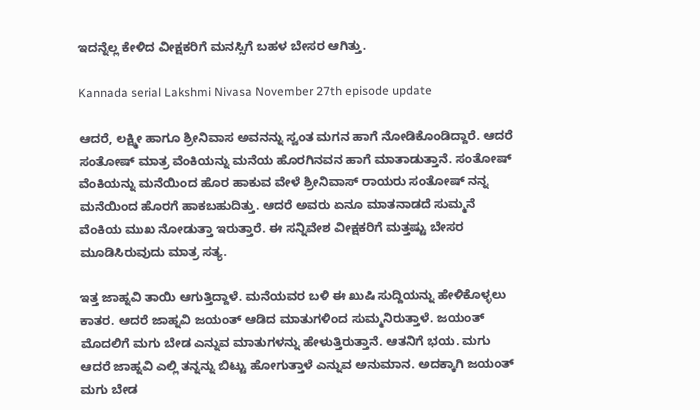ಇದನ್ನೆಲ್ಲ ಕೇಳಿದ ವೀಕ್ಷಕರಿಗೆ ಮನಸ್ಸಿಗೆ ಬಹಳ ಬೇಸರ ಆಗಿತ್ತು.

Kannada serial Lakshmi Nivasa November 27th episode update

ಆದರೆ, ಲಕ್ಷ್ಮೀ ಹಾಗೂ ಶ್ರೀನಿವಾಸ ಅವನನ್ನು ಸ್ವಂತ ಮಗನ ಹಾಗೆ ನೋಡಿಕೊಂಡಿದ್ದಾರೆ. ಆದರೆ ಸಂತೋಷ್ ಮಾತ್ರ ವೆಂಕಿಯನ್ನು ಮನೆಯ ಹೊರಗಿನವನ ಹಾಗೆ ಮಾತಾಡುತ್ತಾನೆ. ಸಂತೋಷ್ ವೆಂಕಿಯನ್ನು ಮನೆಯಿಂದ ಹೊರ ಹಾಕುವ ವೇಳೆ ಶ್ರೀನಿವಾಸ್ ರಾಯರು ಸಂತೋಷ್ ನನ್ನ ಮನೆಯಿಂದ ಹೊರಗೆ ಹಾಕಬಹುದಿತ್ತು. ಆದರೆ ಅವರು ಏನೂ ಮಾತನಾಡದೆ ಸುಮ್ಮನೆ ವೆಂಕಿಯ ಮುಖ ನೋಡುತ್ತಾ ಇರುತ್ತಾರೆ. ಈ ಸನ್ನಿವೇಶ ವೀಕ್ಷಕರಿಗೆ ಮತ್ತಷ್ಟು ಬೇಸರ ಮೂಡಿಸಿರುವುದು ಮಾತ್ರ ಸತ್ಯ.

ಇತ್ತ ಜಾಹ್ನವಿ ತಾಯಿ ಆಗುತ್ತಿದ್ದಾಳೆ. ಮನೆಯವರ ಬಳಿ ಈ ಖುಷಿ ಸುದ್ದಿಯನ್ನು ಹೇಳಿಕೊಳ್ಳಲು ಕಾತರ. ಆದರೆ ಜಾಹ್ನವಿ ಜಯಂತ್ ಆಡಿದ ಮಾತುಗಳಿಂದ ಸುಮ್ಮನಿರುತ್ತಾಳೆ. ಜಯಂತ್ ಮೊದಲಿಗೆ ಮಗು ಬೇಡ ಎನ್ನುವ ಮಾತುಗಳನ್ನು ಹೇಳುತ್ತಿರುತ್ತಾನೆ. ಆತನಿಗೆ ಭಯ. ಮಗು ಆದರೆ ಜಾಹ್ನವಿ ಎಲ್ಲಿ ತನ್ನನ್ನು ಬಿಟ್ಟು ಹೋಗುತ್ತಾಳೆ ಎನ್ನುವ ಅನುಮಾನ. ಅದಕ್ಕಾಗಿ ಜಯಂತ್ ಮಗು ಬೇಡ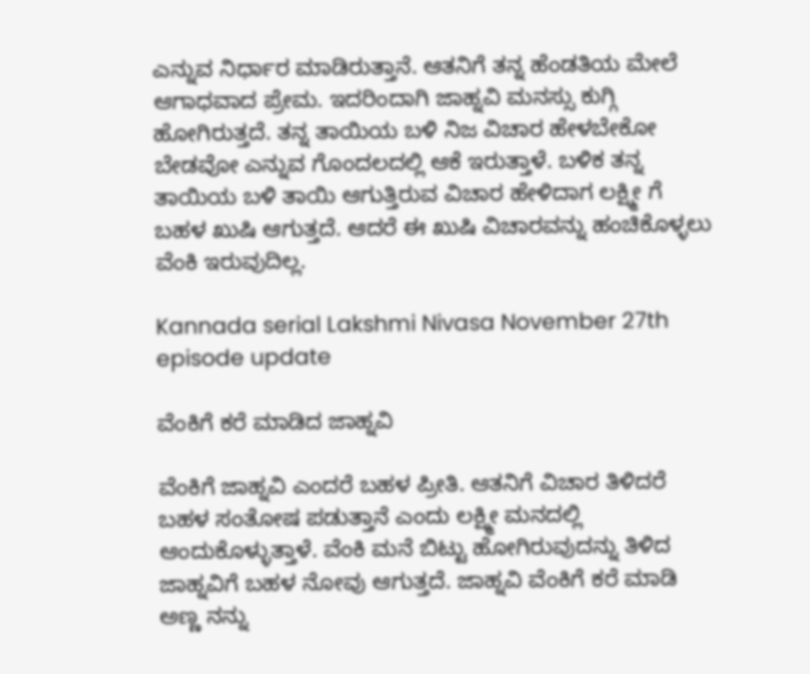ಎನ್ನುವ ನಿರ್ಧಾರ ಮಾಡಿರುತ್ತಾನೆ. ಆತನಿಗೆ ತನ್ನ ಹೆಂಡತಿಯ ಮೇಲೆ ಆಗಾಧವಾದ ಪ್ರೇಮ. ಇದರಿಂದಾಗಿ ಜಾಹ್ನವಿ ಮನಸ್ಸು ಕುಗ್ಗಿ ಹೋಗಿರುತ್ತದೆ. ತನ್ನ ತಾಯಿಯ ಬಳಿ ನಿಜ ವಿಚಾರ ಹೇಳಬೇಕೋ ಬೇಡವೋ ಎನ್ನುವ ಗೊಂದಲದಲ್ಲಿ ಆಕೆ ಇರುತ್ತಾಳೆ. ಬಳಿಕ ತನ್ನ ತಾಯಿಯ ಬಳಿ ತಾಯಿ ಆಗುತ್ತಿರುವ ವಿಚಾರ ಹೇಳಿದಾಗ ಲಕ್ಷ್ಮೀ ಗೆ ಬಹಳ ಖುಷಿ ಆಗುತ್ತದೆ. ಆದರೆ ಈ ಖುಷಿ ವಿಚಾರವನ್ನು ಹಂಚಿಕೊಳ್ಳಲು ವೆಂಕಿ ಇರುವುದಿಲ್ಲ.

Kannada serial Lakshmi Nivasa November 27th episode update

ವೆಂಕಿಗೆ ಕರೆ ಮಾಡಿದ ಜಾಹ್ನವಿ

ವೆಂಕಿಗೆ ಜಾಹ್ನವಿ ಎಂದರೆ ಬಹಳ ಪ್ರೀತಿ. ಆತನಿಗೆ ವಿಚಾರ ತಿಳಿದರೆ ಬಹಳ ಸಂತೋಷ ಪಡುತ್ತಾನೆ ಎಂದು ಲಕ್ಷ್ಮೀ ಮನದಲ್ಲಿ ಆಂದುಕೊಳ್ಳುತ್ತಾಳೆ. ವೆಂಕಿ ಮನೆ ಬಿಟ್ಟು ಹೋಗಿರುವುದನ್ನು ತಿಳಿದ ಜಾಹ್ನವಿಗೆ ಬಹಳ ನೋವು ಆಗುತ್ತದೆ. ಜಾಹ್ನವಿ ವೆಂಕಿಗೆ ಕರೆ ಮಾಡಿ ಅಣ್ಣ ನನ್ನು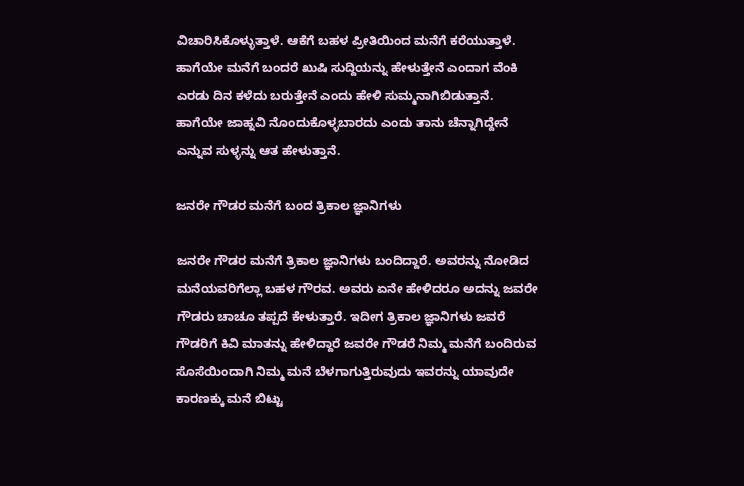ವಿಚಾರಿಸಿಕೊಳ್ಳುತ್ತಾಳೆ. ಆಕೆಗೆ ಬಹಳ ಪ್ರೀತಿಯಿಂದ ಮನೆಗೆ ಕರೆಯುತ್ತಾಳೆ. ಹಾಗೆಯೇ ಮನೆಗೆ ಬಂದರೆ ಖುಷಿ ಸುದ್ದಿಯನ್ನು ಹೇಳುತ್ತೇನೆ ಎಂದಾಗ ವೆಂಕಿ ಎರಡು ದಿನ ಕಳೆದು ಬರುತ್ತೇನೆ ಎಂದು ಹೇಳಿ ಸುಮ್ಮನಾಗಿಬಿಡುತ್ತಾನೆ. ಹಾಗೆಯೇ ಜಾಹ್ನವಿ ನೊಂದುಕೊಳ್ಳಬಾರದು ಎಂದು ತಾನು ಚೆನ್ನಾಗಿದ್ದೇನೆ ಎನ್ನುವ ಸುಳ್ಳನ್ನು ಆತ ಹೇಳುತ್ತಾನೆ.

ಜನರೇ ಗೌಡರ ಮನೆಗೆ ಬಂದ ತ್ರಿಕಾಲ ಜ್ಞಾನಿಗಳು

ಜನರೇ ಗೌಡರ ಮನೆಗೆ ತ್ರಿಕಾಲ ಜ್ಞಾನಿಗಳು ಬಂದಿದ್ದಾರೆ. ಅವರನ್ನು ನೋಡಿದ ಮನೆಯವರಿಗೆಲ್ಲಾ ಬಹಳ ಗೌರವ. ಅವರು ಏನೇ ಹೇಳಿದರೂ ಅದನ್ನು ಜವರೇ ಗೌಡರು ಚಾಚೂ ತಪ್ಪದೆ ಕೇಳುತ್ತಾರೆ. ಇದೀಗ ತ್ರಿಕಾಲ ಜ್ಞಾನಿಗಳು ಜವರೆ ಗೌಡರಿಗೆ ಕಿವಿ ಮಾತನ್ನು ಹೇಳಿದ್ದಾರೆ ಜವರೇ ಗೌಡರೆ ನಿಮ್ಮ ಮನೆಗೆ ಬಂದಿರುವ ಸೊಸೆಯಿಂದಾಗಿ ನಿಮ್ಮ ಮನೆ ಬೆಳಗಾಗುತ್ತಿರುವುದು ಇವರನ್ನು ಯಾವುದೇ ಕಾರಣಕ್ಕು ಮನೆ ಬಿಟ್ಟು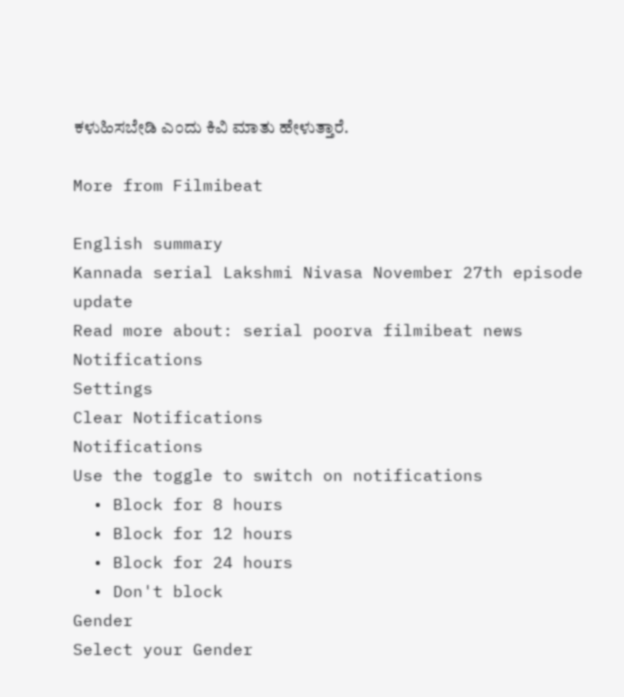ಕಳುಹಿಸಬೇಡಿ ಎಂದು ಕಿವಿ ಮಾತು ಹೇಳುತ್ತಾರೆ.

More from Filmibeat

English summary
Kannada serial Lakshmi Nivasa November 27th episode update
Read more about: serial poorva filmibeat news
Notifications
Settings
Clear Notifications
Notifications
Use the toggle to switch on notifications
  • Block for 8 hours
  • Block for 12 hours
  • Block for 24 hours
  • Don't block
Gender
Select your Gender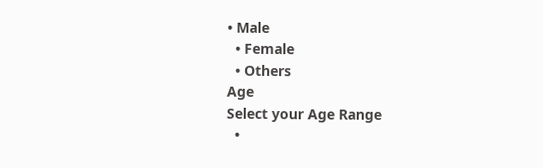• Male
  • Female
  • Others
Age
Select your Age Range
  •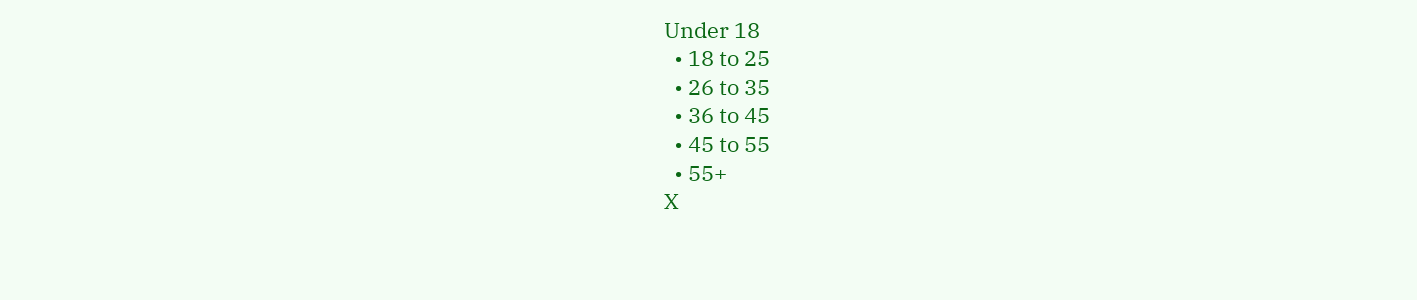Under 18
  • 18 to 25
  • 26 to 35
  • 36 to 45
  • 45 to 55
  • 55+
X